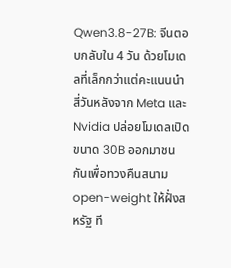Qwen3.8-27B: จีนตอบกลับใน 4 วัน ด้วยโมเดลที่เล็กกว่าแต่คะแนนนำ
สี่วันหลังจาก Meta และ Nvidia ปล่อยโมเดลเปิดขนาด 30B ออกมาชนกันเพื่อทวงคืนสนาม open-weight ให้ฝั่งสหรัฐ ที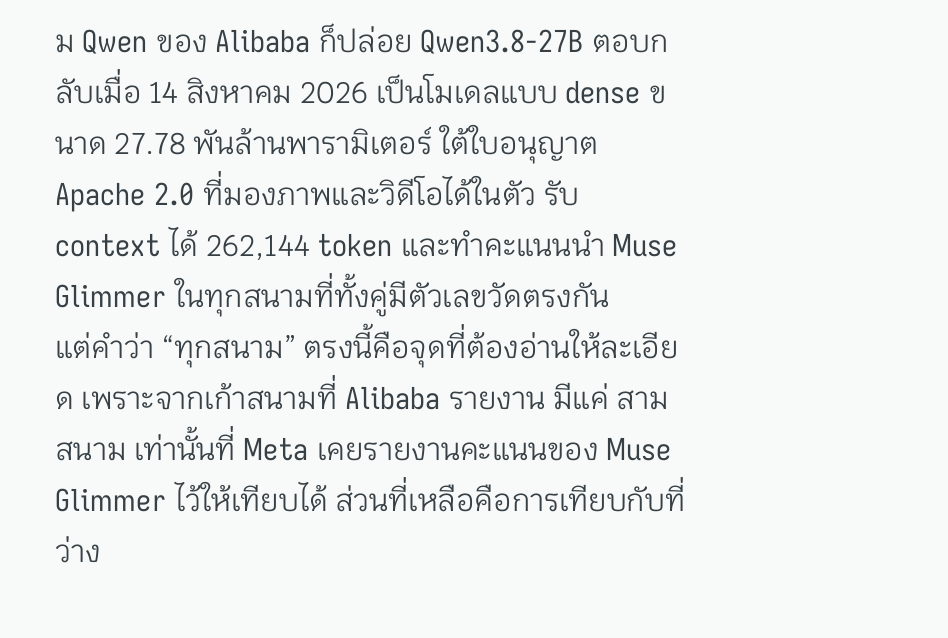ม Qwen ของ Alibaba ก็ปล่อย Qwen3.8-27B ตอบกลับเมื่อ 14 สิงหาคม 2026 เป็นโมเดลแบบ dense ขนาด 27.78 พันล้านพารามิเตอร์ ใต้ใบอนุญาต Apache 2.0 ที่มองภาพและวิดีโอได้ในตัว รับ context ได้ 262,144 token และทำคะแนนนำ Muse Glimmer ในทุกสนามที่ทั้งคู่มีตัวเลขวัดตรงกัน
แต่คำว่า “ทุกสนาม” ตรงนี้คือจุดที่ต้องอ่านให้ละเอียด เพราะจากเก้าสนามที่ Alibaba รายงาน มีแค่ สามสนาม เท่านั้นที่ Meta เคยรายงานคะแนนของ Muse Glimmer ไว้ให้เทียบได้ ส่วนที่เหลือคือการเทียบกับที่ว่าง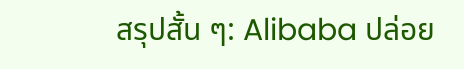สรุปสั้น ๆ: Alibaba ปล่อย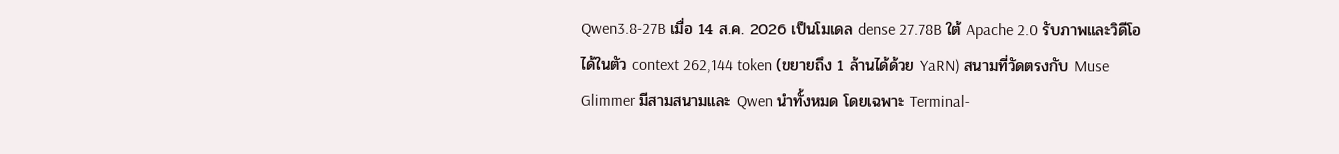Qwen3.8-27B เมื่อ 14 ส.ค. 2026 เป็นโมเดล dense 27.78B ใต้ Apache 2.0 รับภาพและวิดีโอได้ในตัว context 262,144 token (ขยายถึง 1 ล้านได้ด้วย YaRN) สนามที่วัดตรงกับ Muse Glimmer มีสามสนามและ Qwen นำทั้งหมด โดยเฉพาะ Terminal-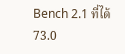Bench 2.1 ที่ได้ 73.0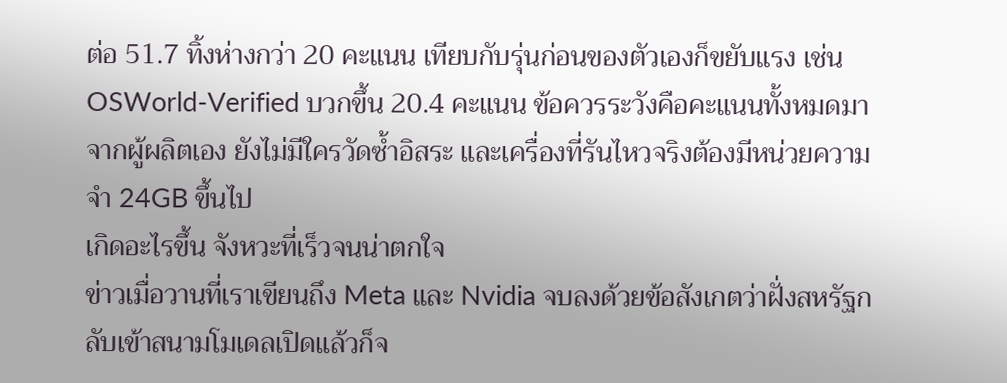ต่อ 51.7 ทิ้งห่างกว่า 20 คะแนน เทียบกับรุ่นก่อนของตัวเองก็ขยับแรง เช่น OSWorld-Verified บวกขึ้น 20.4 คะแนน ข้อควรระวังคือคะแนนทั้งหมดมาจากผู้ผลิตเอง ยังไม่มีใครวัดซ้ำอิสระ และเครื่องที่รันไหวจริงต้องมีหน่วยความจำ 24GB ขึ้นไป
เกิดอะไรขึ้น จังหวะที่เร็วจนน่าตกใจ
ข่าวเมื่อวานที่เราเขียนถึง Meta และ Nvidia จบลงด้วยข้อสังเกตว่าฝั่งสหรัฐกลับเข้าสนามโมเดลเปิดแล้วก็จ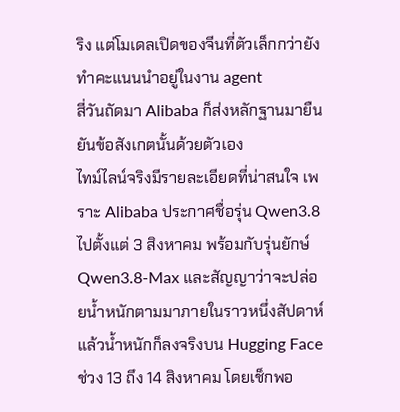ริง แต่โมเดลเปิดของจีนที่ตัวเล็กกว่ายังทำคะแนนนำอยู่ในงาน agent
สี่วันถัดมา Alibaba ก็ส่งหลักฐานมายืนยันข้อสังเกตนั้นด้วยตัวเอง
ไทม์ไลน์จริงมีรายละเอียดที่น่าสนใจ เพราะ Alibaba ประกาศชื่อรุ่น Qwen3.8 ไปตั้งแต่ 3 สิงหาคม พร้อมกับรุ่นยักษ์ Qwen3.8-Max และสัญญาว่าจะปล่อยน้ำหนักตามมาภายในราวหนึ่งสัปดาห์ แล้วน้ำหนักก็ลงจริงบน Hugging Face ช่วง 13 ถึง 14 สิงหาคม โดยเช็กพอ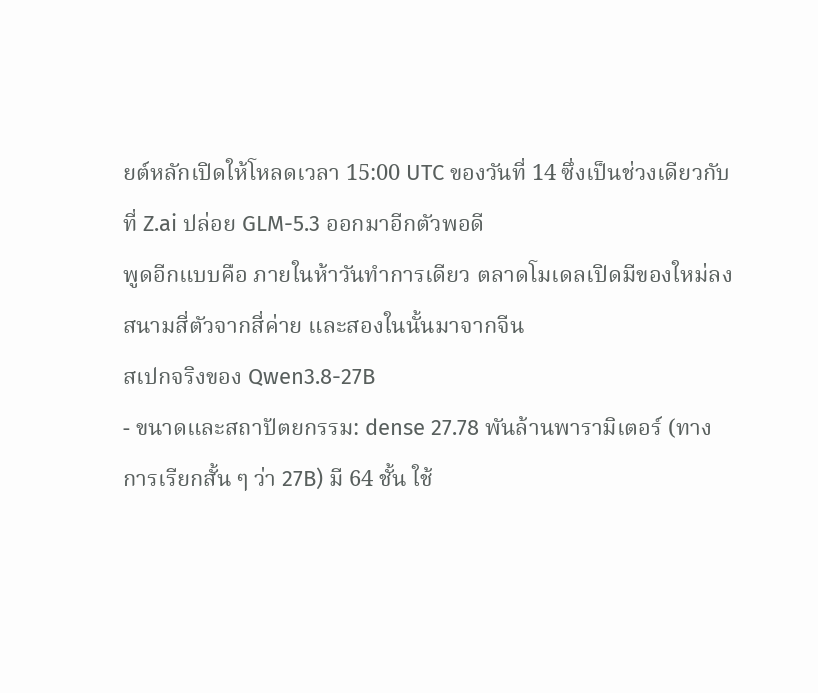ยต์หลักเปิดให้โหลดเวลา 15:00 UTC ของวันที่ 14 ซึ่งเป็นช่วงเดียวกับที่ Z.ai ปล่อย GLM-5.3 ออกมาอีกตัวพอดี
พูดอีกแบบคือ ภายในห้าวันทำการเดียว ตลาดโมเดลเปิดมีของใหม่ลงสนามสี่ตัวจากสี่ค่าย และสองในนั้นมาจากจีน
สเปกจริงของ Qwen3.8-27B
- ขนาดและสถาปัตยกรรม: dense 27.78 พันล้านพารามิเตอร์ (ทางการเรียกสั้น ๆ ว่า 27B) มี 64 ชั้น ใช้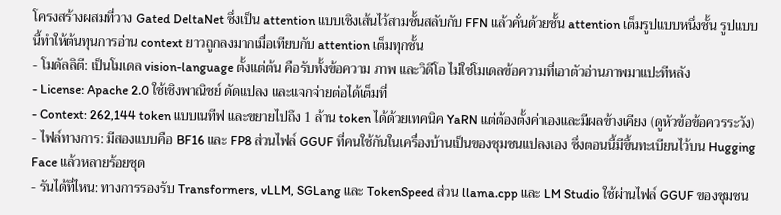โครงสร้างผสมที่วาง Gated DeltaNet ซึ่งเป็น attention แบบเชิงเส้นไว้สามชั้นสลับกับ FFN แล้วคั่นด้วยชั้น attention เต็มรูปแบบหนึ่งชั้น รูปแบบนี้ทำให้ต้นทุนการอ่าน context ยาวถูกลงมากเมื่อเทียบกับ attention เต็มทุกชั้น
- โมดัลลิตี: เป็นโมเดล vision-language ตั้งแต่ต้น คือรับทั้งข้อความ ภาพ และวิดีโอ ไม่ใช่โมเดลข้อความที่เอาตัวอ่านภาพมาแปะทีหลัง
- License: Apache 2.0 ใช้เชิงพาณิชย์ ดัดแปลง และแจกจ่ายต่อได้เต็มที่
- Context: 262,144 token แบบเนทีฟ และขยายไปถึง 1 ล้าน token ได้ด้วยเทคนิค YaRN แต่ต้องตั้งค่าเองและมีผลข้างเคียง (ดูหัวข้อข้อควรระวัง)
- ไฟล์ทางการ: มีสองแบบคือ BF16 และ FP8 ส่วนไฟล์ GGUF ที่คนใช้กันในเครื่องบ้านเป็นของชุมชนแปลงเอง ซึ่งตอนนี้มีขึ้นทะเบียนไว้บน Hugging Face แล้วหลายร้อยชุด
- รันได้ที่ไหน: ทางการรองรับ Transformers, vLLM, SGLang และ TokenSpeed ส่วน llama.cpp และ LM Studio ใช้ผ่านไฟล์ GGUF ของชุมชน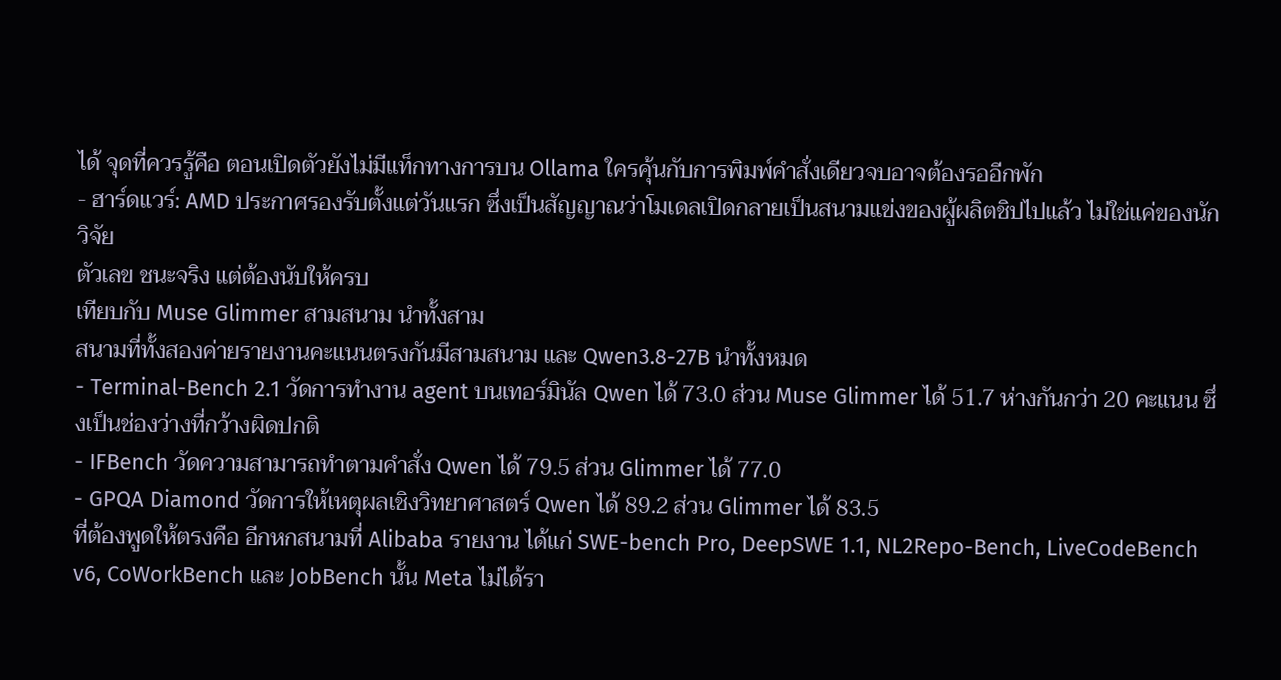ได้ จุดที่ควรรู้คือ ตอนเปิดตัวยังไม่มีแท็กทางการบน Ollama ใครคุ้นกับการพิมพ์คำสั่งเดียวจบอาจต้องรออีกพัก
- ฮาร์ดแวร์: AMD ประกาศรองรับตั้งแต่วันแรก ซึ่งเป็นสัญญาณว่าโมเดลเปิดกลายเป็นสนามแข่งของผู้ผลิตชิปไปแล้ว ไม่ใช่แค่ของนักวิจัย
ตัวเลข ชนะจริง แต่ต้องนับให้ครบ
เทียบกับ Muse Glimmer สามสนาม นำทั้งสาม
สนามที่ทั้งสองค่ายรายงานคะแนนตรงกันมีสามสนาม และ Qwen3.8-27B นำทั้งหมด
- Terminal-Bench 2.1 วัดการทำงาน agent บนเทอร์มินัล Qwen ได้ 73.0 ส่วน Muse Glimmer ได้ 51.7 ห่างกันกว่า 20 คะแนน ซึ่งเป็นช่องว่างที่กว้างผิดปกติ
- IFBench วัดความสามารถทำตามคำสั่ง Qwen ได้ 79.5 ส่วน Glimmer ได้ 77.0
- GPQA Diamond วัดการให้เหตุผลเชิงวิทยาศาสตร์ Qwen ได้ 89.2 ส่วน Glimmer ได้ 83.5
ที่ต้องพูดให้ตรงคือ อีกหกสนามที่ Alibaba รายงาน ได้แก่ SWE-bench Pro, DeepSWE 1.1, NL2Repo-Bench, LiveCodeBench v6, CoWorkBench และ JobBench นั้น Meta ไม่ได้รา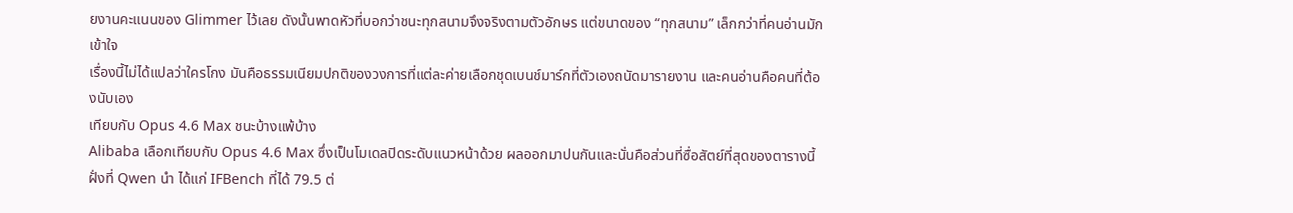ยงานคะแนนของ Glimmer ไว้เลย ดังนั้นพาดหัวที่บอกว่าชนะทุกสนามจึงจริงตามตัวอักษร แต่ขนาดของ “ทุกสนาม” เล็กกว่าที่คนอ่านมักเข้าใจ
เรื่องนี้ไม่ได้แปลว่าใครโกง มันคือธรรมเนียมปกติของวงการที่แต่ละค่ายเลือกชุดเบนช์มาร์กที่ตัวเองถนัดมารายงาน และคนอ่านคือคนที่ต้องนับเอง
เทียบกับ Opus 4.6 Max ชนะบ้างแพ้บ้าง
Alibaba เลือกเทียบกับ Opus 4.6 Max ซึ่งเป็นโมเดลปิดระดับแนวหน้าด้วย ผลออกมาปนกันและนั่นคือส่วนที่ซื่อสัตย์ที่สุดของตารางนี้
ฝั่งที่ Qwen นำ ได้แก่ IFBench ที่ได้ 79.5 ต่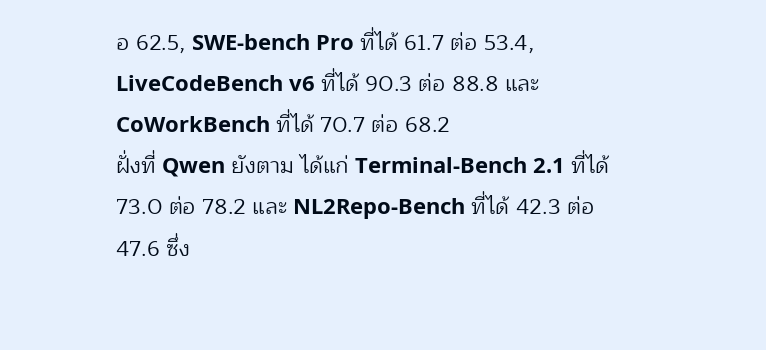อ 62.5, SWE-bench Pro ที่ได้ 61.7 ต่อ 53.4, LiveCodeBench v6 ที่ได้ 90.3 ต่อ 88.8 และ CoWorkBench ที่ได้ 70.7 ต่อ 68.2
ฝั่งที่ Qwen ยังตาม ได้แก่ Terminal-Bench 2.1 ที่ได้ 73.0 ต่อ 78.2 และ NL2Repo-Bench ที่ได้ 42.3 ต่อ 47.6 ซึ่ง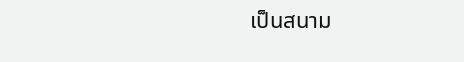เป็นสนาม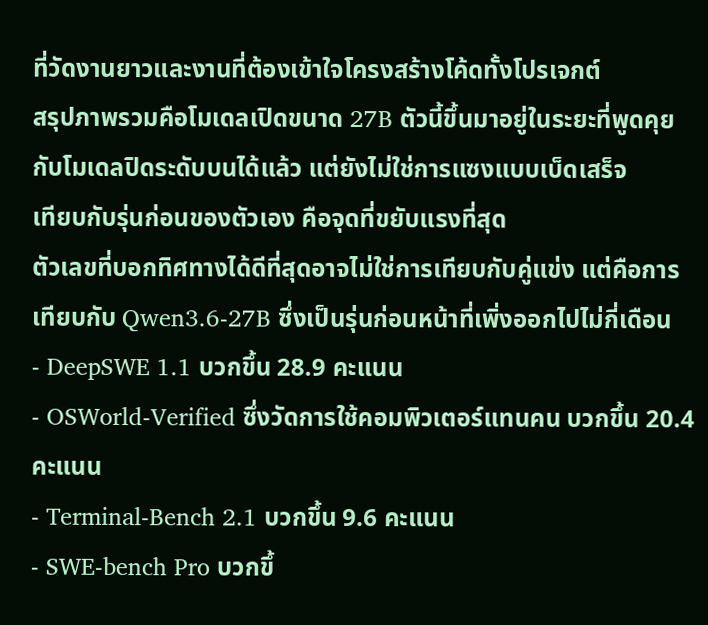ที่วัดงานยาวและงานที่ต้องเข้าใจโครงสร้างโค้ดทั้งโปรเจกต์
สรุปภาพรวมคือโมเดลเปิดขนาด 27B ตัวนี้ขึ้นมาอยู่ในระยะที่พูดคุยกับโมเดลปิดระดับบนได้แล้ว แต่ยังไม่ใช่การแซงแบบเบ็ดเสร็จ
เทียบกับรุ่นก่อนของตัวเอง คือจุดที่ขยับแรงที่สุด
ตัวเลขที่บอกทิศทางได้ดีที่สุดอาจไม่ใช่การเทียบกับคู่แข่ง แต่คือการเทียบกับ Qwen3.6-27B ซึ่งเป็นรุ่นก่อนหน้าที่เพิ่งออกไปไม่กี่เดือน
- DeepSWE 1.1 บวกขึ้น 28.9 คะแนน
- OSWorld-Verified ซึ่งวัดการใช้คอมพิวเตอร์แทนคน บวกขึ้น 20.4 คะแนน
- Terminal-Bench 2.1 บวกขึ้น 9.6 คะแนน
- SWE-bench Pro บวกขึ้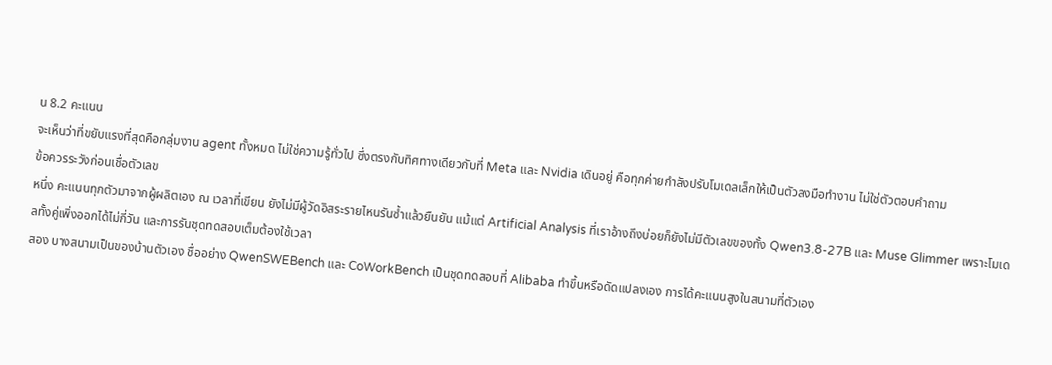น 8.2 คะแนน
จะเห็นว่าที่ขยับแรงที่สุดคือกลุ่มงาน agent ทั้งหมด ไม่ใช่ความรู้ทั่วไป ซึ่งตรงกับทิศทางเดียวกับที่ Meta และ Nvidia เดินอยู่ คือทุกค่ายกำลังปรับโมเดลเล็กให้เป็นตัวลงมือทำงาน ไม่ใช่ตัวตอบคำถาม
ข้อควรระวังก่อนเชื่อตัวเลข
หนึ่ง คะแนนทุกตัวมาจากผู้ผลิตเอง ณ เวลาที่เขียน ยังไม่มีผู้วัดอิสระรายไหนรันซ้ำแล้วยืนยัน แม้แต่ Artificial Analysis ที่เราอ้างถึงบ่อยก็ยังไม่มีตัวเลขของทั้ง Qwen3.8-27B และ Muse Glimmer เพราะโมเดลทั้งคู่เพิ่งออกได้ไม่กี่วัน และการรันชุดทดสอบเต็มต้องใช้เวลา
สอง บางสนามเป็นของบ้านตัวเอง ชื่ออย่าง QwenSWEBench และ CoWorkBench เป็นชุดทดสอบที่ Alibaba ทำขึ้นหรือดัดแปลงเอง การได้คะแนนสูงในสนามที่ตัวเอง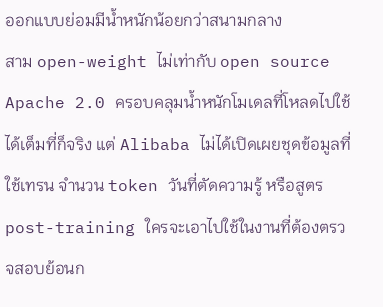ออกแบบย่อมมีน้ำหนักน้อยกว่าสนามกลาง
สาม open-weight ไม่เท่ากับ open source Apache 2.0 ครอบคลุมน้ำหนักโมเดลที่โหลดไปใช้ได้เต็มที่ก็จริง แต่ Alibaba ไม่ได้เปิดเผยชุดข้อมูลที่ใช้เทรน จำนวน token วันที่ตัดความรู้ หรือสูตร post-training ใครจะเอาไปใช้ในงานที่ต้องตรวจสอบย้อนก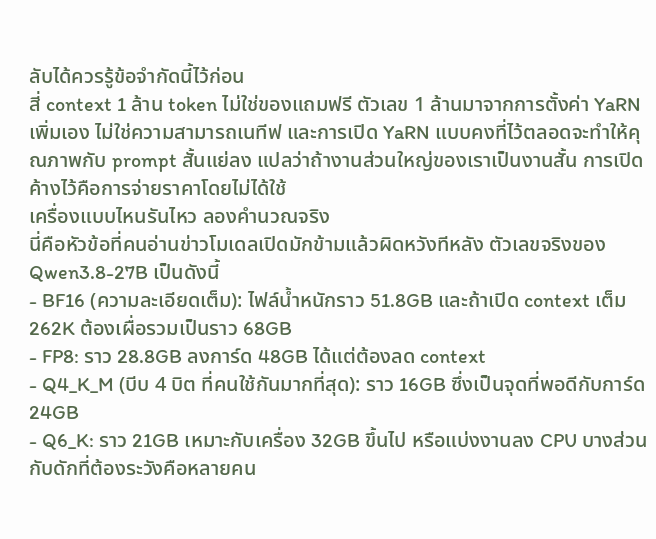ลับได้ควรรู้ข้อจำกัดนี้ไว้ก่อน
สี่ context 1 ล้าน token ไม่ใช่ของแถมฟรี ตัวเลข 1 ล้านมาจากการตั้งค่า YaRN เพิ่มเอง ไม่ใช่ความสามารถเนทีฟ และการเปิด YaRN แบบคงที่ไว้ตลอดจะทำให้คุณภาพกับ prompt สั้นแย่ลง แปลว่าถ้างานส่วนใหญ่ของเราเป็นงานสั้น การเปิดค้างไว้คือการจ่ายราคาโดยไม่ได้ใช้
เครื่องแบบไหนรันไหว ลองคำนวณจริง
นี่คือหัวข้อที่คนอ่านข่าวโมเดลเปิดมักข้ามแล้วผิดหวังทีหลัง ตัวเลขจริงของ Qwen3.8-27B เป็นดังนี้
- BF16 (ความละเอียดเต็ม): ไฟล์น้ำหนักราว 51.8GB และถ้าเปิด context เต็ม 262K ต้องเผื่อรวมเป็นราว 68GB
- FP8: ราว 28.8GB ลงการ์ด 48GB ได้แต่ต้องลด context
- Q4_K_M (บีบ 4 บิต ที่คนใช้กันมากที่สุด): ราว 16GB ซึ่งเป็นจุดที่พอดีกับการ์ด 24GB
- Q6_K: ราว 21GB เหมาะกับเครื่อง 32GB ขึ้นไป หรือแบ่งงานลง CPU บางส่วน
กับดักที่ต้องระวังคือหลายคน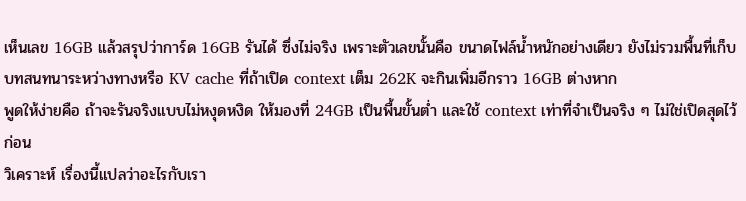เห็นเลข 16GB แล้วสรุปว่าการ์ด 16GB รันได้ ซึ่งไม่จริง เพราะตัวเลขนั้นคือ ขนาดไฟล์น้ำหนักอย่างเดียว ยังไม่รวมพื้นที่เก็บบทสนทนาระหว่างทางหรือ KV cache ที่ถ้าเปิด context เต็ม 262K จะกินเพิ่มอีกราว 16GB ต่างหาก
พูดให้ง่ายคือ ถ้าจะรันจริงแบบไม่หงุดหงิด ให้มองที่ 24GB เป็นพื้นขั้นต่ำ และใช้ context เท่าที่จำเป็นจริง ๆ ไม่ใช่เปิดสุดไว้ก่อน
วิเคราะห์ เรื่องนี้แปลว่าอะไรกับเรา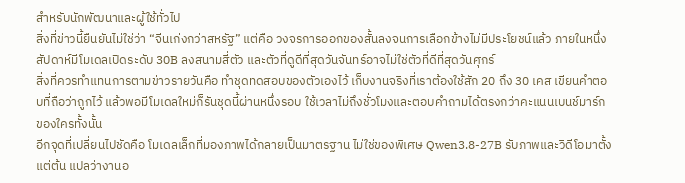สำหรับนักพัฒนาและผู้ใช้ทั่วไป
สิ่งที่ข่าวนี้ยืนยันไม่ใช่ว่า “จีนเก่งกว่าสหรัฐ” แต่คือ วงจรการออกของสั้นลงจนการเลือกข้างไม่มีประโยชน์แล้ว ภายในหนึ่งสัปดาห์มีโมเดลเปิดระดับ 30B ลงสนามสี่ตัว และตัวที่ดูดีที่สุดวันจันทร์อาจไม่ใช่ตัวที่ดีที่สุดวันศุกร์
สิ่งที่ควรทำแทนการตามข่าวรายวันคือ ทำชุดทดสอบของตัวเองไว้ เก็บงานจริงที่เราต้องใช้สัก 20 ถึง 30 เคส เขียนคำตอบที่ถือว่าถูกไว้ แล้วพอมีโมเดลใหม่ก็รันชุดนี้ผ่านหนึ่งรอบ ใช้เวลาไม่ถึงชั่วโมงและตอบคำถามได้ตรงกว่าคะแนนเบนช์มาร์กของใครทั้งนั้น
อีกจุดที่เปลี่ยนไปชัดคือ โมเดลเล็กที่มองภาพได้กลายเป็นมาตรฐาน ไม่ใช่ของพิเศษ Qwen3.8-27B รับภาพและวิดีโอมาตั้งแต่ต้น แปลว่างานอ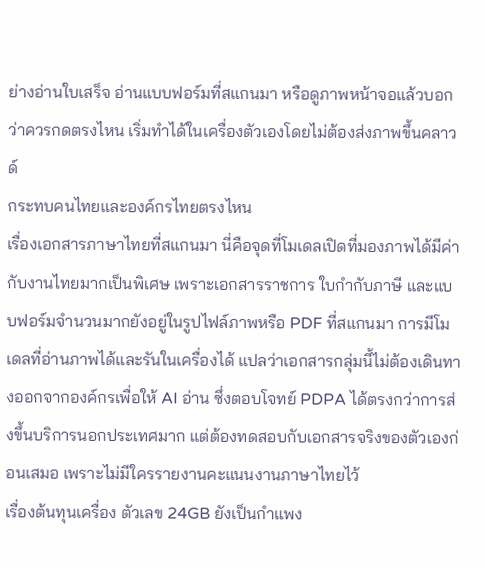ย่างอ่านใบเสร็จ อ่านแบบฟอร์มที่สแกนมา หรือดูภาพหน้าจอแล้วบอกว่าควรกดตรงไหน เริ่มทำได้ในเครื่องตัวเองโดยไม่ต้องส่งภาพขึ้นคลาวด์
กระทบคนไทยและองค์กรไทยตรงไหน
เรื่องเอกสารภาษาไทยที่สแกนมา นี่คือจุดที่โมเดลเปิดที่มองภาพได้มีค่ากับงานไทยมากเป็นพิเศษ เพราะเอกสารราชการ ใบกำกับภาษี และแบบฟอร์มจำนวนมากยังอยู่ในรูปไฟล์ภาพหรือ PDF ที่สแกนมา การมีโมเดลที่อ่านภาพได้และรันในเครื่องได้ แปลว่าเอกสารกลุ่มนี้ไม่ต้องเดินทางออกจากองค์กรเพื่อให้ AI อ่าน ซึ่งตอบโจทย์ PDPA ได้ตรงกว่าการส่งขึ้นบริการนอกประเทศมาก แต่ต้องทดสอบกับเอกสารจริงของตัวเองก่อนเสมอ เพราะไม่มีใครรายงานคะแนนงานภาษาไทยไว้
เรื่องต้นทุนเครื่อง ตัวเลข 24GB ยังเป็นกำแพง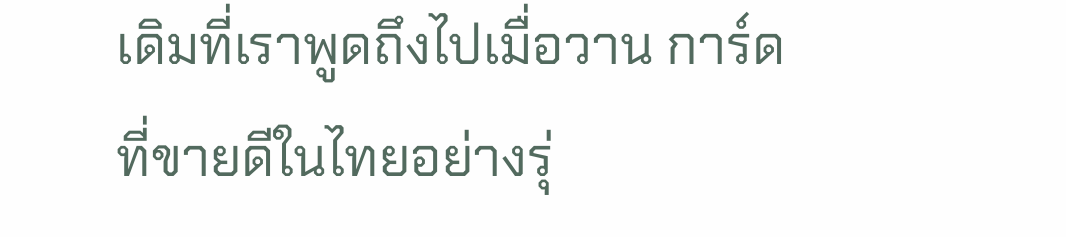เดิมที่เราพูดถึงไปเมื่อวาน การ์ดที่ขายดีในไทยอย่างรุ่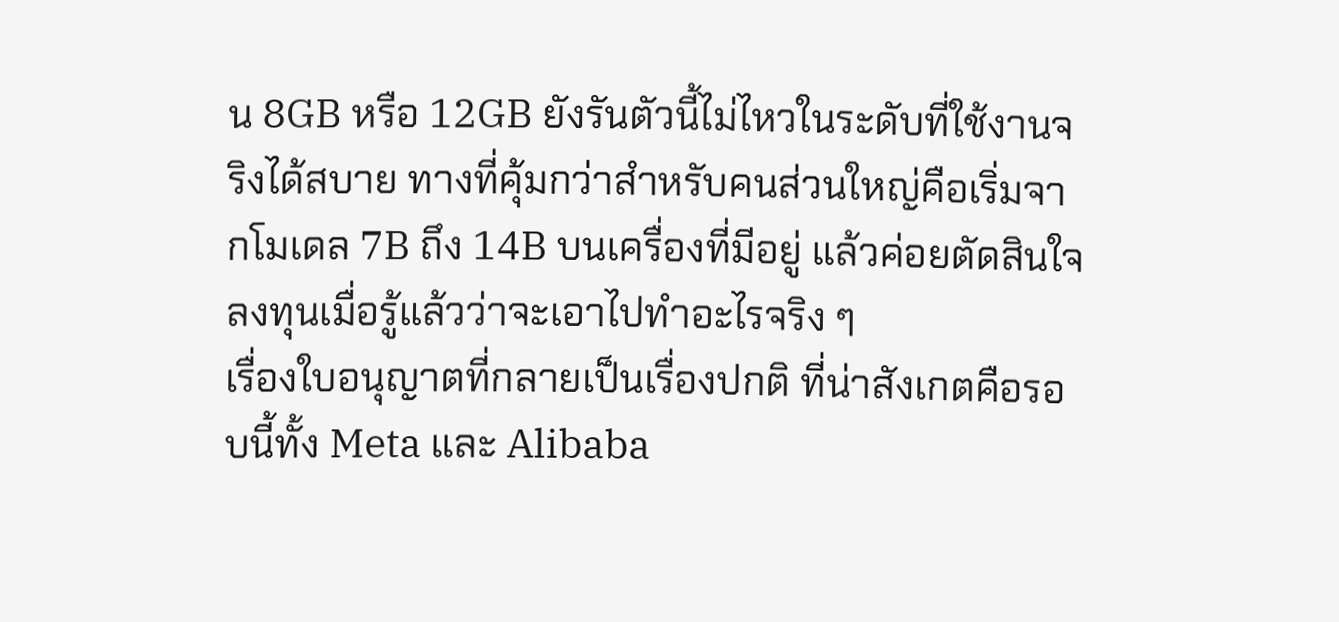น 8GB หรือ 12GB ยังรันตัวนี้ไม่ไหวในระดับที่ใช้งานจริงได้สบาย ทางที่คุ้มกว่าสำหรับคนส่วนใหญ่คือเริ่มจากโมเดล 7B ถึง 14B บนเครื่องที่มีอยู่ แล้วค่อยตัดสินใจลงทุนเมื่อรู้แล้วว่าจะเอาไปทำอะไรจริง ๆ
เรื่องใบอนุญาตที่กลายเป็นเรื่องปกติ ที่น่าสังเกตคือรอบนี้ทั้ง Meta และ Alibaba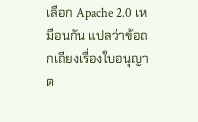เลือก Apache 2.0 เหมือนกัน แปลว่าข้อถกเถียงเรื่องใบอนุญาต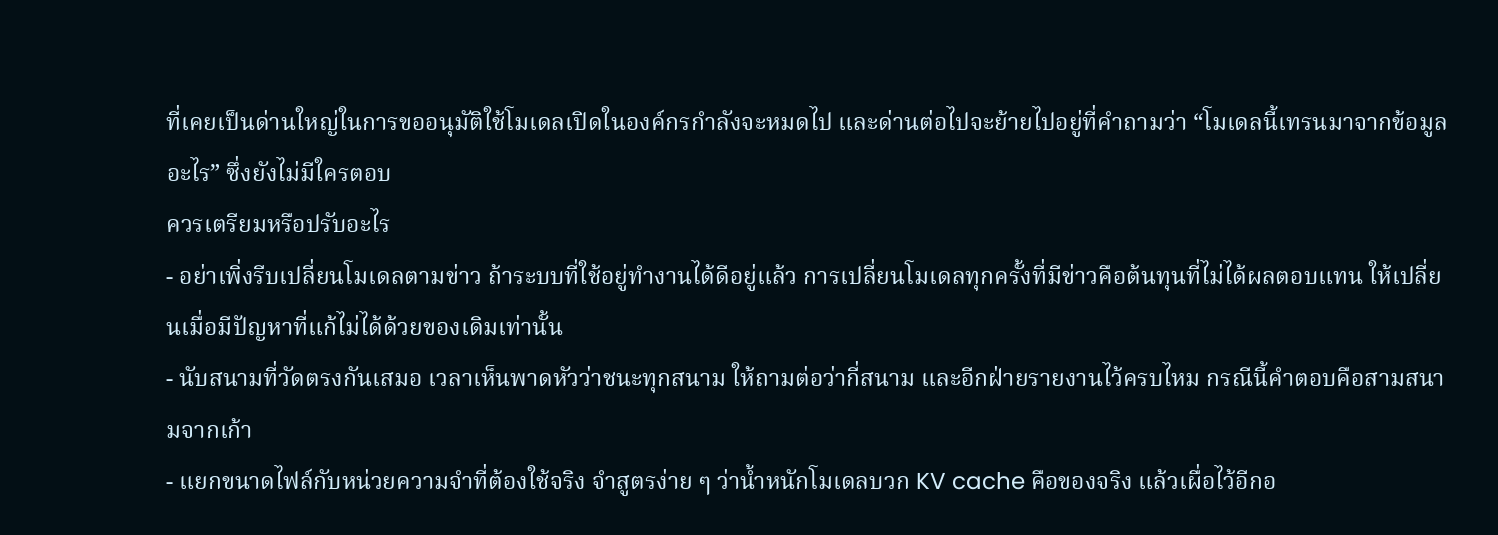ที่เคยเป็นด่านใหญ่ในการขออนุมัติใช้โมเดลเปิดในองค์กรกำลังจะหมดไป และด่านต่อไปจะย้ายไปอยู่ที่คำถามว่า “โมเดลนี้เทรนมาจากข้อมูลอะไร” ซึ่งยังไม่มีใครตอบ
ควรเตรียมหรือปรับอะไร
- อย่าเพิ่งรีบเปลี่ยนโมเดลตามข่าว ถ้าระบบที่ใช้อยู่ทำงานได้ดีอยู่แล้ว การเปลี่ยนโมเดลทุกครั้งที่มีข่าวคือต้นทุนที่ไม่ได้ผลตอบแทน ให้เปลี่ยนเมื่อมีปัญหาที่แก้ไม่ได้ด้วยของเดิมเท่านั้น
- นับสนามที่วัดตรงกันเสมอ เวลาเห็นพาดหัวว่าชนะทุกสนาม ให้ถามต่อว่ากี่สนาม และอีกฝ่ายรายงานไว้ครบไหม กรณีนี้คำตอบคือสามสนามจากเก้า
- แยกขนาดไฟล์กับหน่วยความจำที่ต้องใช้จริง จำสูตรง่าย ๆ ว่าน้ำหนักโมเดลบวก KV cache คือของจริง แล้วเผื่อไว้อีกอ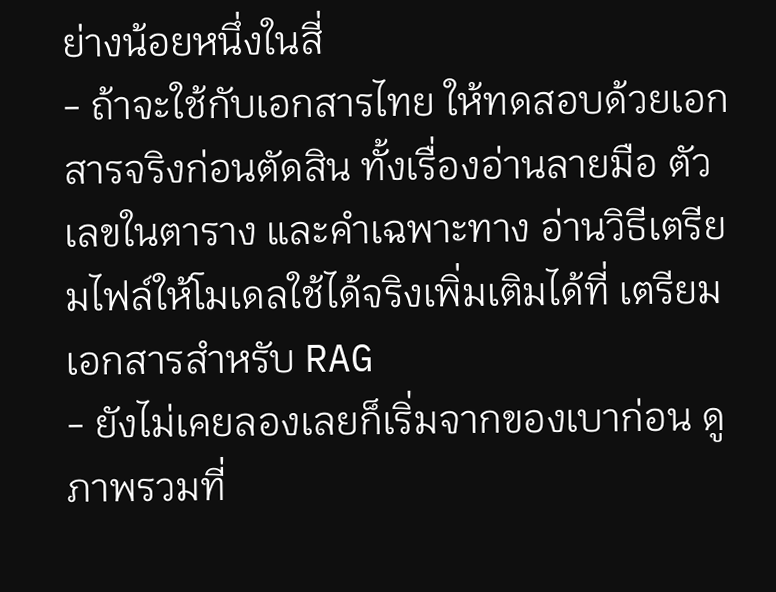ย่างน้อยหนึ่งในสี่
- ถ้าจะใช้กับเอกสารไทย ให้ทดสอบด้วยเอกสารจริงก่อนตัดสิน ทั้งเรื่องอ่านลายมือ ตัวเลขในตาราง และคำเฉพาะทาง อ่านวิธีเตรียมไฟล์ให้โมเดลใช้ได้จริงเพิ่มเติมได้ที่ เตรียมเอกสารสำหรับ RAG
- ยังไม่เคยลองเลยก็เริ่มจากของเบาก่อน ดูภาพรวมที่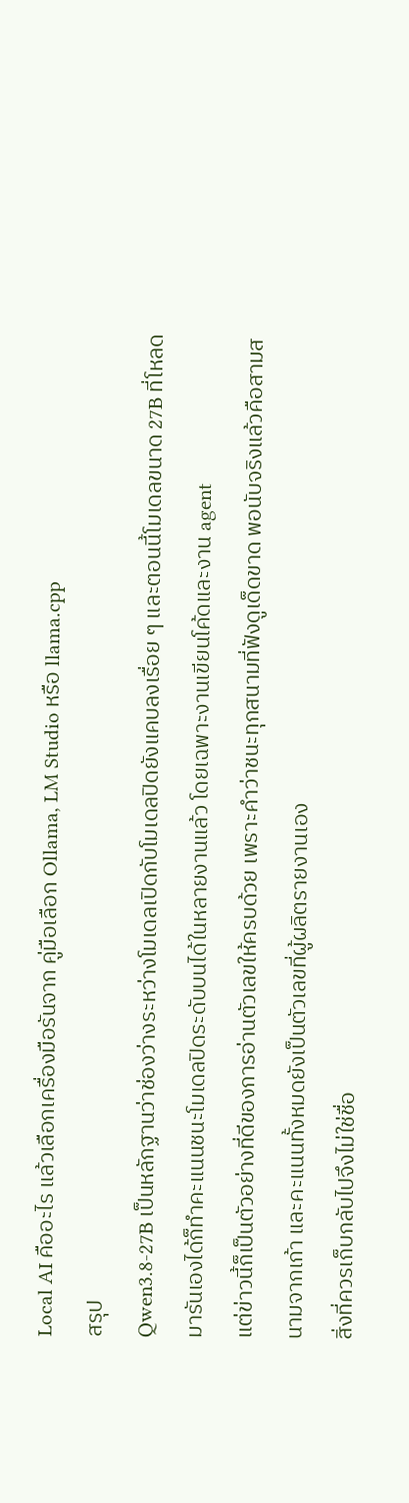Local AI คืออะไร แล้วเลือกเครื่องมือรันจาก คู่มือเลือก Ollama, LM Studio หรือ llama.cpp
สรุป
Qwen3.8-27B เป็นหลักฐานว่าช่องว่างระหว่างโมเดลเปิดกับโมเดลปิดยังแคบลงเรื่อย ๆ และตอนนี้โมเดลขนาด 27B ที่โหลดมารันเองได้ก็ทำคะแนนชนะโมเดลปิดระดับบนได้ในหลายงานแล้ว โดยเฉพาะงานเขียนโค้ดและงาน agent
แต่ข่าวนี้ก็เป็นตัวอย่างที่ดีของการอ่านตัวเลขให้ครบด้วย เพราะคำว่าชนะทุกสนามที่ฟังดูเด็ดขาด พอนับจริงแล้วคือสามสนามจากเก้า และคะแนนทั้งหมดยังเป็นตัวเลขที่ผู้ผลิตรายงานเอง
สิ่งที่ควรเก็บกลับไปจึงไม่ใช่ชื่อ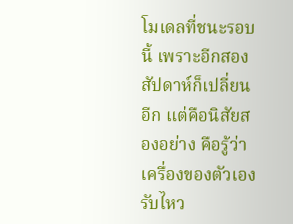โมเดลที่ชนะรอบนี้ เพราะอีกสองสัปดาห์ก็เปลี่ยนอีก แต่คือนิสัยสองอย่าง คือรู้ว่าเครื่องของตัวเองรับไหว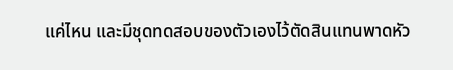แค่ไหน และมีชุดทดสอบของตัวเองไว้ตัดสินแทนพาดหัว